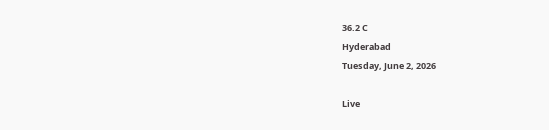36.2 C
Hyderabad
Tuesday, June 2, 2026

Live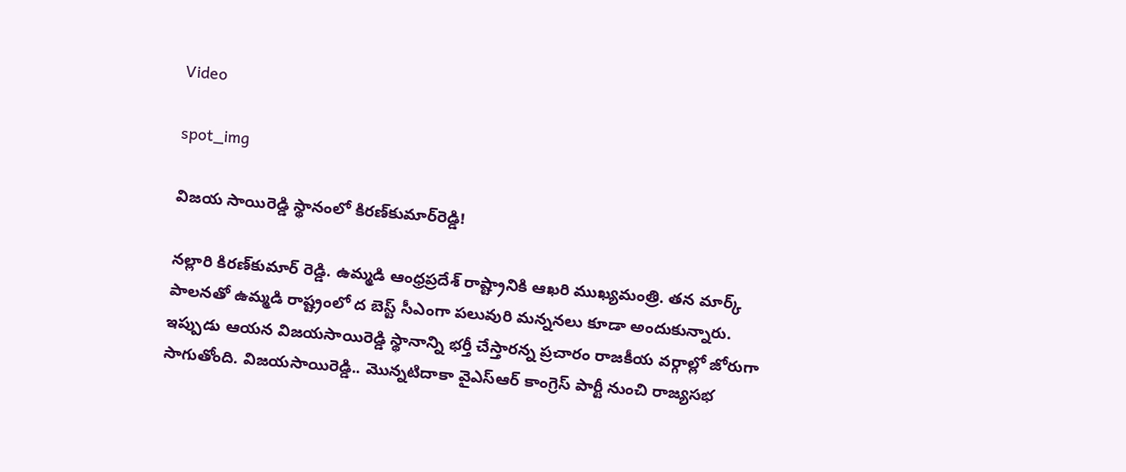Video

spot_img

విజయ సాయిరెడ్డి స్థానంలో కిరణ్‌కుమార్‌రెడ్డి!

నల్లారి కిరణ్‌కుమార్‌ రెడ్డి. ఉమ్మడి ఆంధ్రప్రదేశ్‌ రాష్ట్రానికి ఆఖరి ముఖ్యమంత్రి. తన మార్క్‌ పాలనతో ఉమ్మడి రాష్ట్రంలో ద బెస్ట్‌ సీఎంగా పలువురి మన్ననలు కూడా అందుకున్నారు. ఇప్పుడు ఆయన విజయసాయిరెడ్డి స్థానాన్ని భర్తీ చేస్తారన్న ప్రచారం రాజకీయ వర్గాల్లో జోరుగా సాగుతోంది. విజయసాయిరెడ్డి.. మొన్నటిదాకా వైఎస్‌ఆర్‌ కాంగ్రెస్‌ పార్టీ నుంచి రాజ్యసభ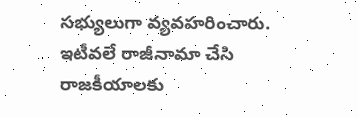సభ్యులుగా వ్యవహరించారు. ఇటీవలే రాజీనామా చేసి రాజకీయాలకు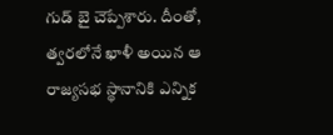గుడ్‌ బై చెప్పేశారు. దీంతో, త్వరలోనే ఖాళీ అయిన ఆ రాజ్యసభ స్థానానికి ఎన్నిక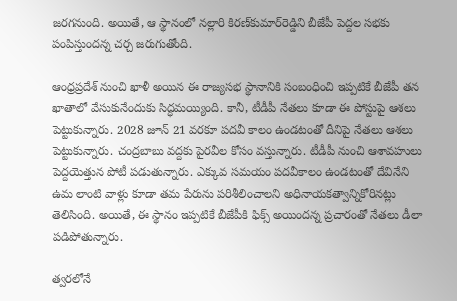జరగనుంది. అయితే, ఆ స్థానంలో నల్లారి కిరణ్‌కుమార్‌రెడ్డిని బీజేపీ పెద్దల సభకు పంపిస్తుందన్న చర్చ జరుగుతోంది.

ఆంధ్రప్రదేశ్‌ నుంచి ఖాళీ అయిన ఈ రాజ్యసభ స్థానానికి సంబంధించి ఇప్పటికే బీజేపీ తన ఖాతాలో వేసుకునేందుకు సిద్ధమయ్యింది. కానీ, టీడీపీ నేతలు కూడా ఈ పోస్టుపై ఆశలు పెట్టుకున్నారు. 2028 జూన్ 21 వరకూ పదవీ కాలం ఉండటంతో దీనిపై నేతలు ఆశలు పెట్టుకున్నారు. చంద్రబాబు వద్దకు పైరవీల కోసం వస్తున్నారు. టీడీపీ నుంచి ఆశావహులు పెద్దయెత్తున పోటీ పడుతున్నారు. ఎక్కువ సమయం పదవీకాలం ఉండటంతో దేవినేని ఉమ లాంటి వాళ్లు కూడా తమ పేరును పరిశీలించాలని అధినాయకత్వాన్నికోరినట్లు తెలిసింది. అయితే, ఈ స్థానం ఇప్పటికే బీజేపీకి ఫిక్స్ అయిందన్న ప్రచారంతో నేతలు డీలా పడిపోతున్నారు.

త్వరలోనే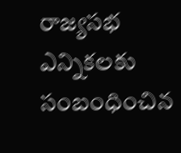రాజ్యసభ ఎన్నికలకు సంబంధించిన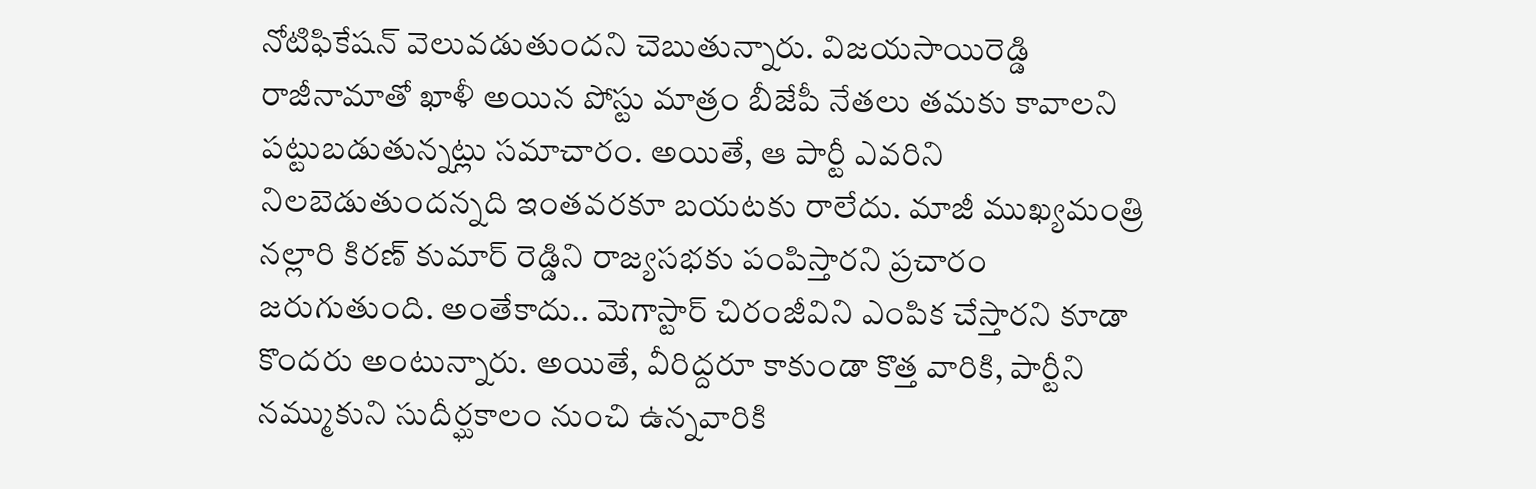నోటిఫికేషన్ వెలువడుతుందని చెబుతున్నారు. విజయసాయిరెడ్డి రాజీనామాతో ఖాళీ అయిన పోస్టు మాత్రం బీజేపీ నేతలు తమకు కావాలని పట్టుబడుతున్నట్లు సమాచారం. అయితే, ఆ పార్టీ ఎవరిని నిలబెడుతుందన్నది ఇంతవరకూ బయటకు రాలేదు. మాజీ ముఖ్యమంత్రి నల్లారి కిరణ్ కుమార్ రెడ్డిని రాజ్యసభకు పంపిస్తారని ప్రచారం జరుగుతుంది. అంతేకాదు.. మెగాస్టార్ చిరంజీవిని ఎంపిక చేస్తారని కూడా కొందరు అంటున్నారు. అయితే, వీరిద్దరూ కాకుండా కొత్త వారికి, పార్టీని నమ్ముకుని సుదీర్ఘకాలం నుంచి ఉన్నవారికి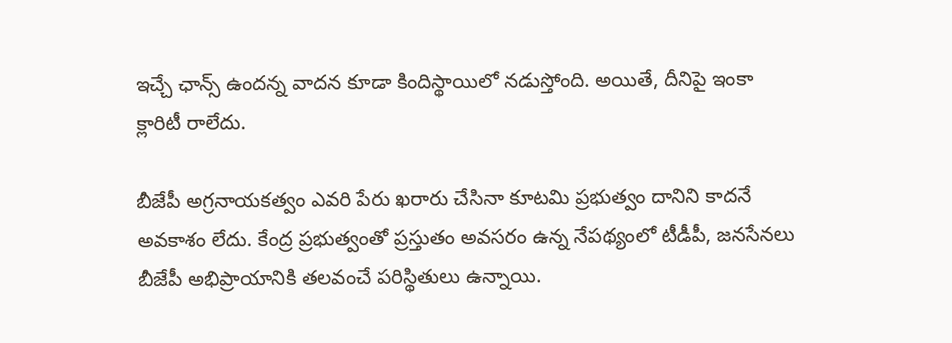ఇచ్చే ఛాన్స్ ఉందన్న వాదన కూడా కిందిస్థాయిలో నడుస్తోంది. అయితే, దీనిపై ఇంకా క్లారిటీ రాలేదు.

బీజేపీ అగ్రనాయకత్వం ఎవరి పేరు ఖరారు చేసినా కూటమి ప్రభుత్వం దానిని కాదనే అవకాశం లేదు. కేంద్ర ప్రభుత్వంతో ప్రస్తుతం అవసరం ఉన్న నేపథ్యంలో టీడీపీ, జనసేనలు బీజేపీ అభిప్రాయానికి తలవంచే పరిస్థితులు ఉన్నాయి.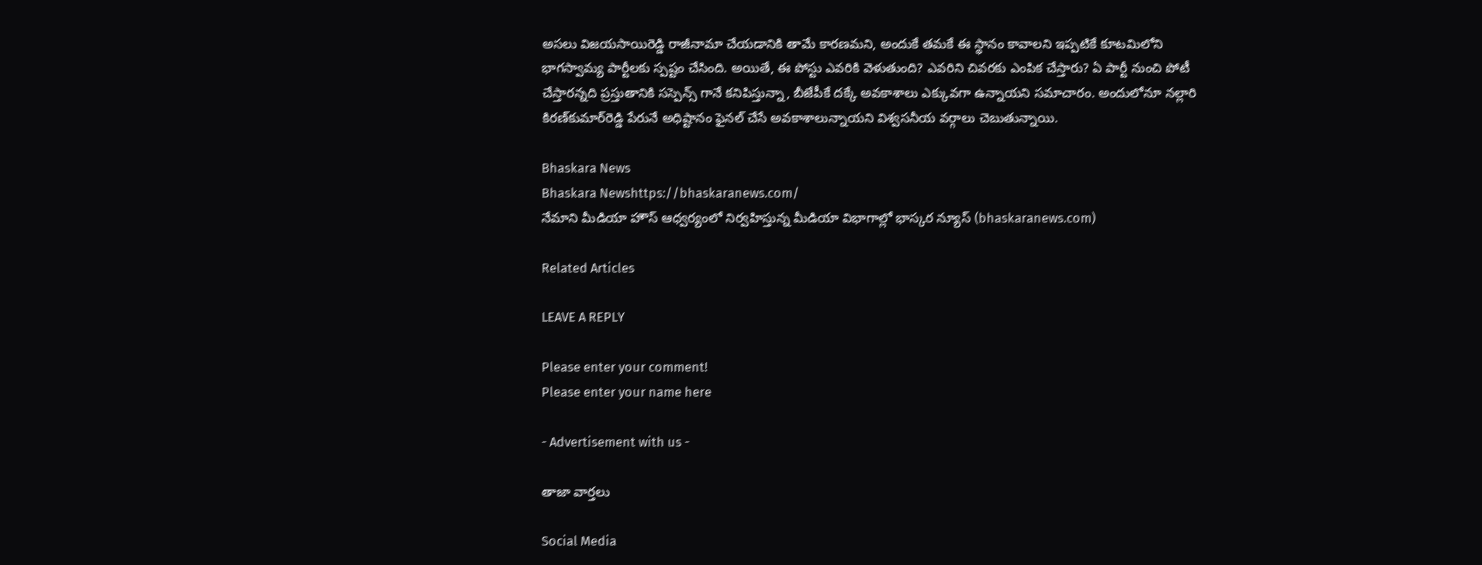అసలు విజయసాయిరెడ్డి రాజీనామా చేయడానికి తామే కారణమని, అందుకే తమకే ఈ స్థానం కావాలని ఇప్పటికే కూటమిలోని భాగస్వామ్య పార్టీలకు స్పష్టం చేసింది. అయితే, ఈ పోస్టు ఎవరికి వెళుతుంది? ఎవరిని చివరకు ఎంపిక చేస్తారు? ఏ పార్టీ నుంచి పోటీ చేస్తారన్నది ప్రస్తుతానికి సస్పెన్స్ గానే కనిపిస్తున్నా, బీజేపీకే దక్కే అవకాశాలు ఎక్కువగా ఉన్నాయని సమాచారం. అందులోనూ నల్లారి కిరణ్‌కుమార్‌రెడ్డి పేరునే అధిష్టానం ఫైనల్‌ చేసే అవకాశాలున్నాయని విశ్వసనీయ వర్గాలు చెబుతున్నాయి.

Bhaskara News
Bhaskara Newshttps://bhaskaranews.com/
నేమాని మీడియా హౌస్ ఆధ్వర్యంలో నిర్వహిస్తున్న మీడియా విభాగాల్లో భాస్కర న్యూస్ (bhaskaranews.com)

Related Articles

LEAVE A REPLY

Please enter your comment!
Please enter your name here

- Advertisement with us -

తాజా వార్తలు

Social Media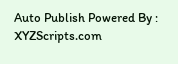Auto Publish Powered By : XYZScripts.com